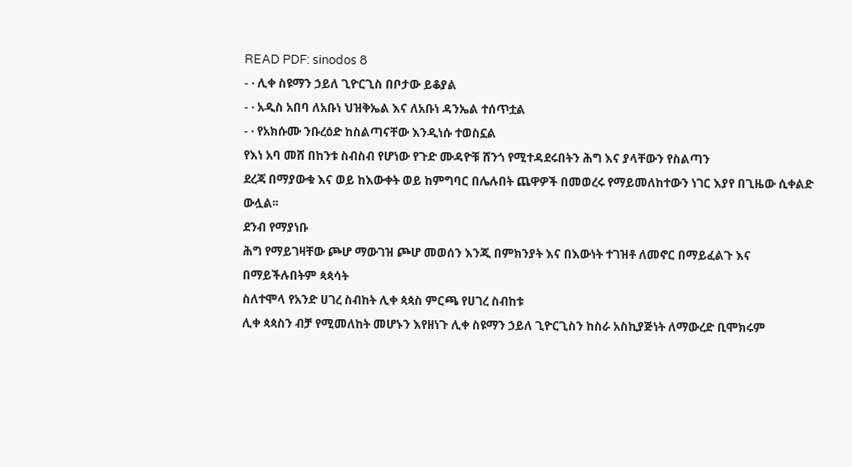READ PDF: sinodos 8
- · ሊቀ ስዩማን ኃይለ ጊዮርጊስ በቦታው ይቆያል
- · አዲስ አበባ ለአቡነ ህዝቅኤል እና ለአቡነ ዳንኤል ተሰጥቷል
- · የአክሱሙ ንቡረዕድ ከስልጣናቸው እንዲነሱ ተወስኗል
የእነ አባ መሸ በከንቱ ስብስብ የሆነው የጉድ ሙዳዮቹ ሸንጎ የሚተዳደሩበትን ሕግ እና ያላቸውን የስልጣን
ደረጃ በማያውቁ እና ወይ ከእውቀት ወይ ከምግባር በሌሉበት ጨዋዎች በመወረሩ የማይመለከተውን ነገር እያየ በጊዜው ሲቀልድ ውሏል፡፡
ደንብ የማያነቡ
ሕግ የማይገዛቸው ጮሆ ማውገዝ ጮሆ መወሰን እንጂ በምክንያት እና በእውነት ተገዝቶ ለመኖር በማይፈልጉ እና በማይችሉበትም ጳጳሳት
ስለተሞላ የአንድ ሀገረ ስብከት ሊቀ ጳጳስ ምርጫ የሀገረ ስብከቱ
ሊቀ ጳጳስን ብቻ የሚመለከት መሆኑን እየዘነጉ ሊቀ ስዩማን ኃይለ ጊዮርጊስን ከስራ አስኪያጅነት ለማውረድ ቢሞክሩም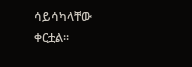ሳይሳካላቸው
ቀርቷል፡፡